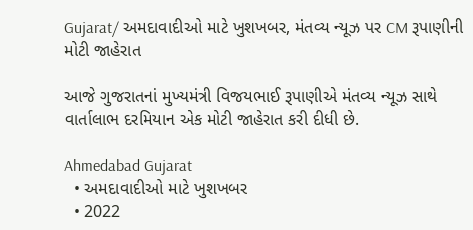Gujarat/ અમદાવાદીઓ માટે ખુશખબર, મંતવ્ય ન્યૂઝ પર CM રૂપાણીની મોટી જાહેરાત

આજે ગુજરાતનાં મુખ્યમંત્રી વિજયભાઈ રૂપાણીએ મંતવ્ય ન્યૂઝ સાથે વાર્તાલાભ દરમિયાન એક મોટી જાહેરાત કરી દીધી છે.

Ahmedabad Gujarat
  • અમદાવાદીઓ માટે ખુશખબર
  • 2022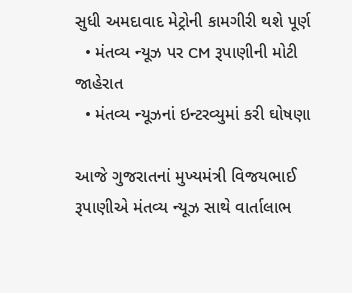સુધી અમદાવાદ મેટ્રોની કામગીરી થશે પૂર્ણ
  • મંતવ્ય ન્યૂઝ પર CM રૂપાણીની મોટી જાહેરાત
  • મંતવ્ય ન્યૂઝનાં ઇન્ટરવ્યુમાં કરી ઘોષણા

આજે ગુજરાતનાં મુખ્યમંત્રી વિજયભાઈ રૂપાણીએ મંતવ્ય ન્યૂઝ સાથે વાર્તાલાભ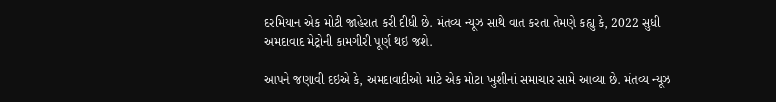દરમિયાન એક મોટી જાહેરાત કરી દીધી છે. મંતવ્ય ન્યૂઝ સાથે વાત કરતા તેમણે કહ્યુ કે, 2022 સુધી અમદાવાદ મેટ્રોની કામગીરી પૂર્ણ થઇ જશે.

આપને જણાવી દઇએ કે, અમદાવાદીઓ માટે એક મોટા ખુશીનાં સમાચાર સામે આવ્યા છે. મંતવ્ય ન્યૂઝ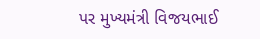પર મુખ્યમંત્રી વિજયભાઈ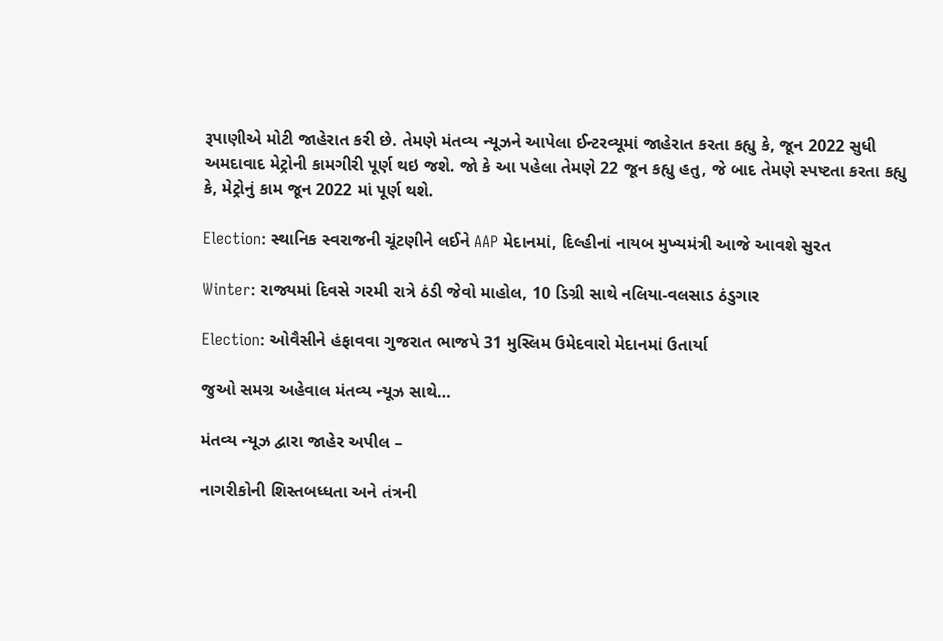રૂપાણીએ મોટી જાહેરાત કરી છે. તેમણે મંતવ્ય ન્યૂઝને આપેલા ઈન્ટરવ્યૂમાં જાહેરાત કરતા કહ્યુ કે, જૂન 2022 સુધી અમદાવાદ મેટ્રોની કામગીરી પૂર્ણ થઇ જશે. જો કે આ પહેલા તેમણે 22 જૂન કહ્યુ હતુ, જે બાદ તેમણે સ્પષ્ટતા કરતા કહ્યુ કે, મેટ્રોનું કામ જૂન 2022 માં પૂર્ણ થશે.

Election: સ્થાનિક સ્વરાજની ચૂંટણીને લઈને AAP મેદાનમાં, દિલ્હીનાં નાયબ મુખ્યમંત્રી આજે આવશે સુરત

Winter: રાજ્યમાં દિવસે ગરમી રાત્રે ઠંડી જેવો માહોલ, 10 ડિગ્રી સાથે નલિયા-વલસાડ ઠંડુગાર

Election: ઓવૈસીને હંફાવવા ગુજરાત ભાજપે 31 મુસ્લિમ ઉમેદવારો મેદાનમાં ઉતાર્યા

જુઓ સમગ્ર અહેવાલ મંતવ્ય ન્યૂઝ સાથે…

મંતવ્ય ન્યૂઝ દ્વારા જાહેર અપીલ –

નાગરીકોની શિસ્તબધ્ધતા અને તંત્રની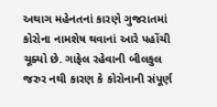અથાગ મહેનતનાં કારણે ગુજરાતમાં કોરોના નામશેષ થવાનાં આરે પહોંચી ચૂક્યો છે. ગાફેલ રહેવાની બીલકુલ જરુર નથી કારણ કે કોરોનાની સંપૂર્ણ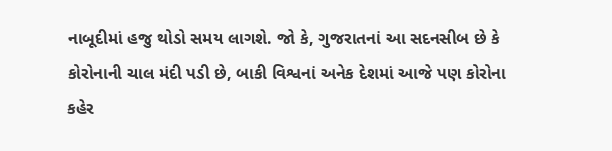નાબૂદીમાં હજુ થોડો સમય લાગશે. જો કે, ગુજરાતનાં આ સદનસીબ છે કે કોરોનાની ચાલ મંદી પડી છે, બાકી વિશ્વનાં અનેક દેશમાં આજે પણ કોરોના કહેર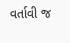વર્તાવી જ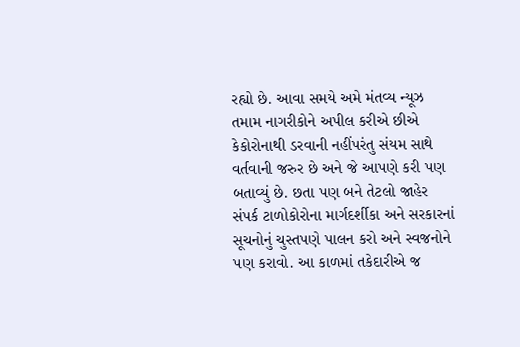રહ્યો છે. આવા સમયે અમે મંતવ્ય ન્યૂઝ તમામ નાગરીકોને અપીલ કરીએ છીએ કેકોરોનાથી ડરવાની નહીંપરંતુ સંયમ સાથે વર્તવાની જરુર છે અને જે આપણે કરી પણ બતાવ્યું છે. છતા પણ બને તેટલો જાહેર સંપર્ક ટાળોકોરોના માર્ગદર્શીકા અને સરકારનાં સૂચનોનું ચુસ્તપણે પાલન કરો અને સ્વજનોને પણ કરાવો. આ કાળમાં તકેદારીએ જ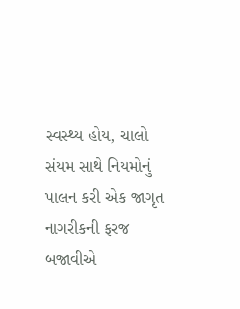સ્વસ્થ્ય હોય, ચાલો સંયમ સાથે નિયમોનું પાલન કરી એક જાગૃત નાગરીકની ફરજ બજાવીએ